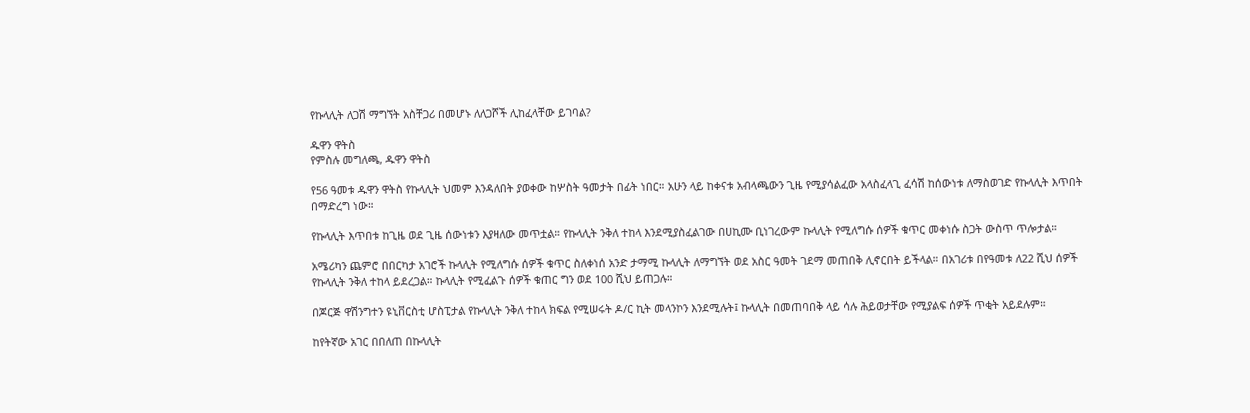የኩላሊት ለጋሽ ማግኘት አስቸጋሪ በመሆኑ ለለጋሾች ሊከፈላቸው ይገባል?

ዱዋን ዋትስ
የምስሉ መግለጫ, ዱዋን ዋትስ

የ56 ዓመቱ ዱዋን ዋትስ የኩላሊት ህመም እንዳለበት ያወቀው ከሦስት ዓመታት በፊት ነበር። አሁን ላይ ከቀናቱ አብላጫውን ጊዜ የሚያሳልፈው አላስፈላጊ ፈሳሽ ከሰውነቱ ለማስወገድ የኩላሊት እጥበት በማድረግ ነው።

የኩላሊት እጥበቱ ከጊዜ ወደ ጊዜ ሰውነቱን እያዛለው መጥቷል። የኩላሊት ንቅለ ተከላ እንደሚያስፈልገው በሀኪሙ ቢነገረውም ኩላሊት የሚለግሱ ሰዎች ቁጥር መቀነሱ ስጋት ውስጥ ጥሎታል።

አሜሪካን ጨምሮ በበርካታ አገሮች ኩላሊት የሚለግሱ ሰዎች ቁጥር ስለቀነሰ አንድ ታማሚ ኩላሊት ለማግኘት ወደ አስር ዓመት ገደማ መጠበቅ ሊኖርበት ይችላል። በአገሪቱ በየዓመቱ ለ22 ሺህ ሰዎች የኩላሊት ንቅለ ተከላ ይደረጋል። ኩላሊት የሚፈልጉ ሰዎች ቁጠር ግን ወደ 100 ሺህ ይጠጋሉ።

በጆርጅ ዋሽንግተን ዩኒቨርስቲ ሆስፒታል የኩላሊት ንቅለ ተከላ ክፍል የሚሠሩት ዶ/ር ኪት መላንኮን እንደሚሉት፤ ኩላሊት በመጠባበቅ ላይ ሳሉ ሕይወታቸው የሚያልፍ ሰዎች ጥቂት አይደሉም።

ከየትኛው አገር በበለጠ በኩላሊት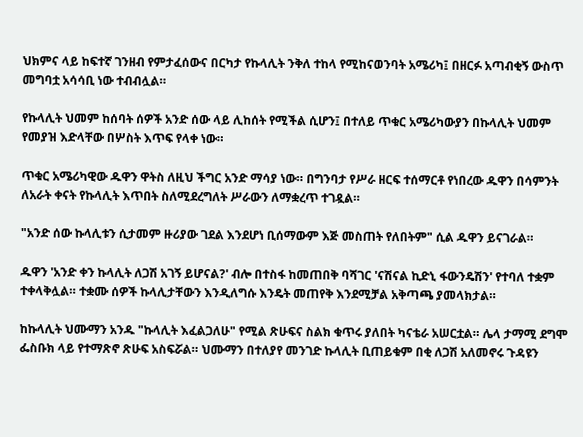ህክምና ላይ ከፍተኛ ገንዘብ የምታፈሰውና በርካታ የኩላሊት ንቅለ ተከላ የሚከናወንባት አሜሪካ፤ በዘርፉ አጣብቂኝ ውስጥ መግባቷ አሳሳቢ ነው ተብብሏል።

የኩላሊት ህመም ከሰባት ሰዎች አንድ ሰው ላይ ሊከሰት የሚችል ሲሆን፤ በተለይ ጥቁር አሜሪካውያን በኩላሊት ህመም የመያዝ እድላቸው በሦስት እጥፍ የላቀ ነው።

ጥቁር አሜሪካዊው ዱዋን ዋትስ ለዚህ ችግር አንድ ማሳያ ነው። በግንባታ የሥራ ዘርፍ ተሰማርቶ የነበረው ዱዋን በሳምንት ለአራት ቀናት የኩላሊት እጥበት ስለሚደረግለት ሥራውን ለማቋረጥ ተገዷል።

"አንድ ሰው ኩላሊቱን ሲታመም ዙሪያው ገደል እንደሆነ ቢሰማውም እጅ መስጠት የለበትም" ሲል ዱዋን ይናገራል።

ዱዋን 'አንድ ቀን ኩላሊት ለጋሽ አገኝ ይሆናል?' ብሎ በተስፋ ከመጠበቅ ባሻገር 'ናሽናል ኪድኒ ፋውንዴሽን' የተባለ ተቋም ተቀላቅሏል። ተቋሙ ሰዎች ኩላሊታቸውን እንዲለግሱ እንዴት መጠየቅ እንደሚቻል አቅጣጫ ያመላክታል።

ከኩላሊት ህሙማን አንዱ "ኩላሊት እፈልጋለሁ" የሚል ጽሁፍና ስልክ ቁጥሩ ያለበት ካናቴራ አሠርቷል። ሌላ ታማሚ ደግሞ ፌስቡክ ላይ የተማጽኖ ጽሁፍ አስፍሯል። ህሙማን በተለያየ መንገድ ኩላሊት ቢጠይቁም በቂ ለጋሽ አለመኖሩ ጉዳዩን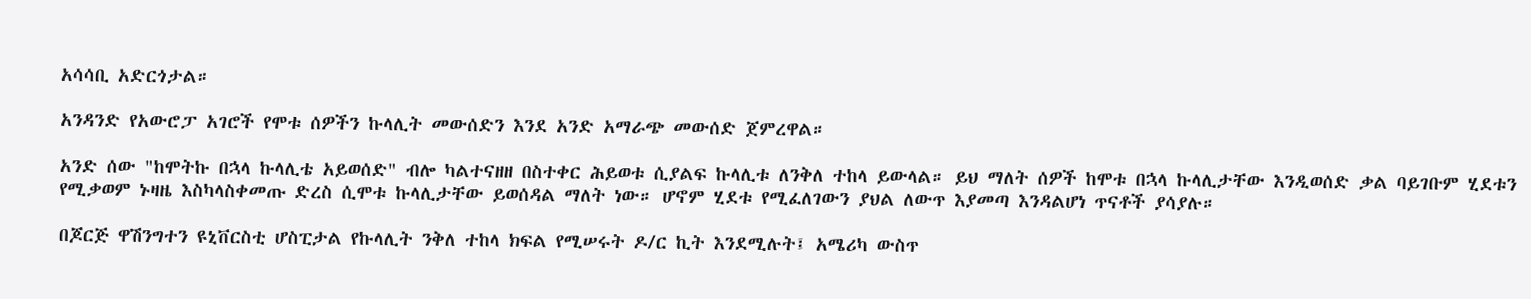አሳሳቢ አድርጎታል።

አንዳንድ የአውሮፓ አገሮች የሞቱ ሰዎችን ኩላሊት መውሰድን እንደ አንድ አማራጭ መውሰድ ጀምረዋል።

አንድ ሰው "ከሞትኩ በኋላ ኩላሊቴ አይወሰድ" ብሎ ካልተናዘዘ በስተቀር ሕይወቱ ሲያልፍ ኩላሊቱ ለንቅለ ተከላ ይውላል። ይህ ማለት ሰዎች ከሞቱ በኋላ ኩላሊታቸው እንዲወሰድ ቃል ባይገቡም ሂደቱን የሚቃወም ኑዛዜ እስካላስቀመጡ ድረስ ሲሞቱ ኩላሊታቸው ይወሰዳል ማለት ነው። ሆኖም ሂደቱ የሚፈለገውን ያህል ለውጥ እያመጣ እንዳልሆነ ጥናቶች ያሳያሉ።

በጆርጅ ዋሽንግተን ዩኒቨርስቲ ሆስፒታል የኩላሊት ንቅለ ተከላ ክፍል የሚሠሩት ዶ/ር ኪት እንደሚሉት፤ አሜሪካ ውስጥ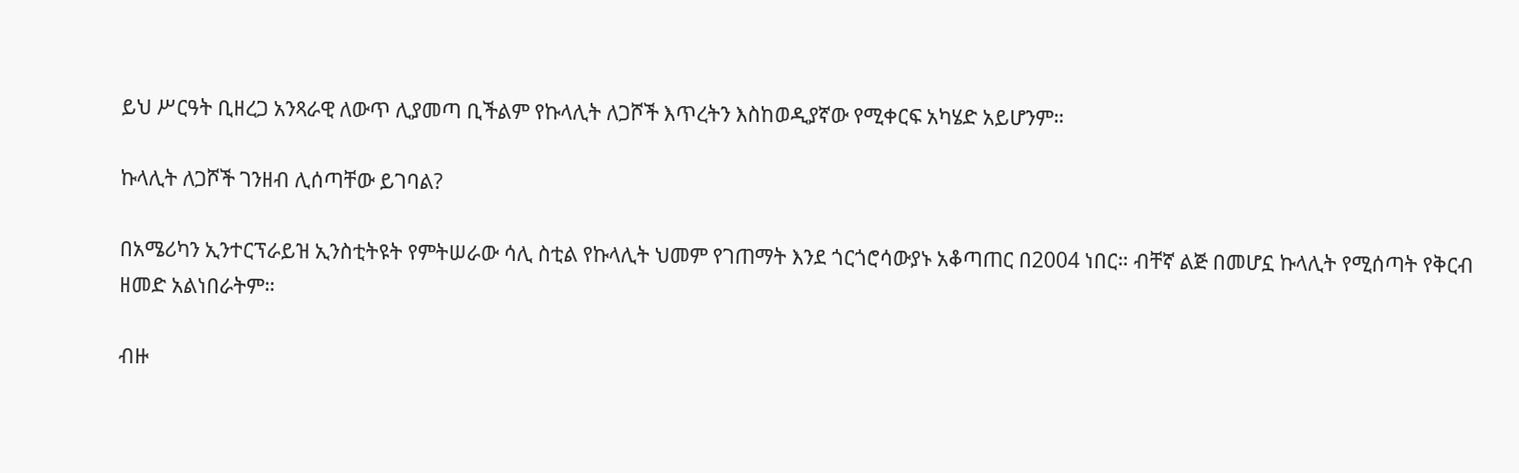ይህ ሥርዓት ቢዘረጋ አንጻራዊ ለውጥ ሊያመጣ ቢችልም የኩላሊት ለጋሾች እጥረትን እስከወዲያኛው የሚቀርፍ አካሄድ አይሆንም።

ኩላሊት ለጋሾች ገንዘብ ሊሰጣቸው ይገባል?

በአሜሪካን ኢንተርፕራይዝ ኢንስቲትዩት የምትሠራው ሳሊ ስቲል የኩላሊት ህመም የገጠማት እንደ ጎርጎሮሳውያኑ አቆጣጠር በ2004 ነበር። ብቸኛ ልጅ በመሆኗ ኩላሊት የሚሰጣት የቅርብ ዘመድ አልነበራትም።

ብዙ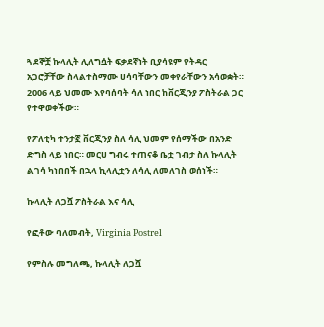ጓደኞቿ ኩላሊት ሊለግሷት ፍቃደኛነት ቢያሳዩም የትዳር አጋሮቻቸው ስላልተስማሙ ሀሳባቸውን መቀየራቸውን አሳወቋት። 2006 ላይ ህመሙ እየባሰባት ሳለ ነበር ከቨርጂንያ ፖስትራል ጋር የተዋወቀችው።

የፖለቲካ ተንታኟ ቨርጂንያ ስለ ሳሊ ህመም የሰማችው በአንድ ድግስ ላይ ነበር። መርሀ ግብሩ ተጠናቆ ቤቷ ገብታ ስለ ኩላሊት ልገሳ ካነበበች በኋላ ኪላሊቷን ለሳሊ ለመለገስ ወሰነች።

ኩላሊት ለጋሿ ፖስትራል እና ሳሊ

የፎቶው ባለመብት, Virginia Postrel

የምስሉ መግለጫ, ኩላሊት ለጋሿ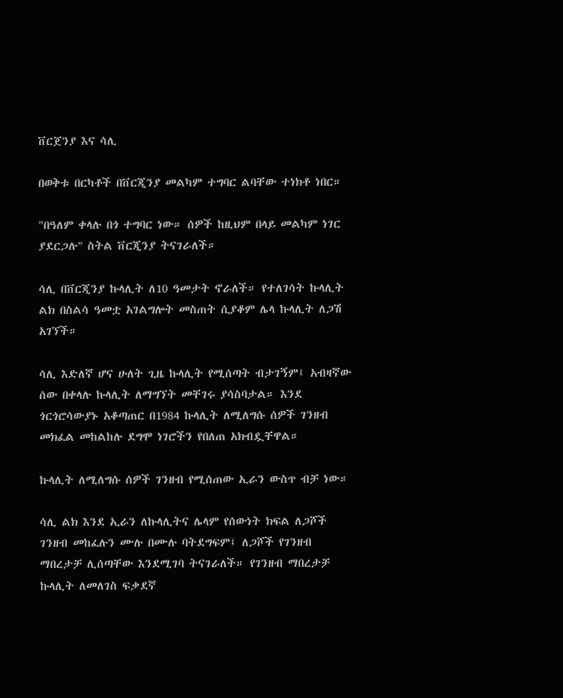ቨርጀንያ እና ሳሊ

በወቅቱ በርካቶች በቨርጂንያ መልካም ተግባር ልባቸው ተነክቶ ነበር።

"በዓለም ቀላሉ በጎ ተግባር ነው። ሰዎች ከዚህም በላይ መልካም ነገር ያደርጋሉ" ስትል ቨርጂንያ ትናገራለች።

ሳሊ በቨርጂንያ ኩላሊት ለ10 ዓመታት ኖራለች። የተለገሳት ኩላሊት ልክ በስልሳ ዓመቷ አገልግሎት መስጠት ሲያቆም ሌላ ኩላሊት ለጋሽ አገኘች።

ሳሊ እድለኛ ሆና ሁለት ጊዜ ኩላሊት የሚሰጣት ብታገኝም፤ አብዛኛው ሰው በቀላሉ ኩላሊት ለማግኘት መቸገሩ ያሳስባታል። እንደ ጎርጎሮሳውያኑ አቆጣጠር በ1984 ኩላሊት ለሚለግሱ ሰዎች ገንዘብ መክፈል መከልከሉ ደግሞ ነገሮችን የበለጠ አክብዷቸዋል።

ኩላሊት ለሚለግሱ ሰዎች ገንዘብ የሚሰጠው ኢራን ውስጥ ብቻ ነው።

ሳሊ ልክ እንደ ኢራን ለኩላሊትና ሌላም የሰውነት ክፍል ለጋሾች ገንዘብ መከፈሉን ሙሉ በሙሉ ባትደግፍም፤ ለጋሾች የገንዘብ ማበረታቻ ሊሰጣቸው እንደሚገባ ትናገራለች። የገንዘብ ማበረታቻ ኩላሊት ለመለገስ ፍቃደኛ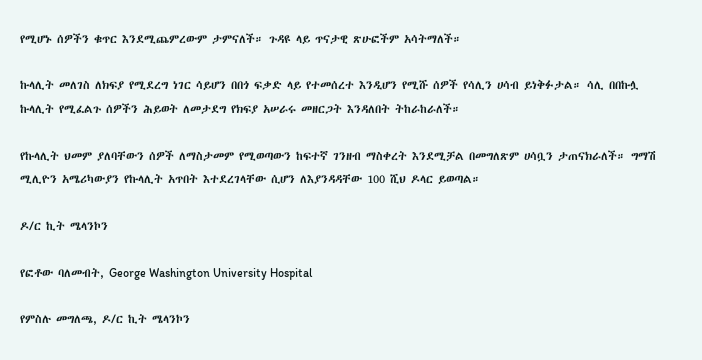የሚሆኑ ሰዎችን ቁጥር እንደሚጨምረውም ታምናለች። ጉዳዩ ላይ ጥናታዊ ጽሁፎችም አሳትማለች።

ኩላሊት መለገስ ለክፍያ የሚደረግ ነገር ሳይሆን በበጎ ፍቃድ ላይ የተመሰረተ እንዲሆን የሚሹ ሰዎች የሳሊን ሀሳብ ይነቅፉታል። ሳሊ በበኩሏ ኩላሊት የሚፈልጉ ሰዎችን ሕይወት ለመታደግ የክፍያ አሠራሩ መዘርጋት እንዳለበት ትከራከራለች።

የኩላሊት ህመም ያለባቸውን ሰዎች ለማስታመም የሚወጣውን ከፍተኛ ገንዘብ ማስቀረት እንደሚቻል በመግለጽም ሀሳቧን ታጠናክራለች። ግማሽ ሚሊዮን አሜሪካውያን የኩላሊት አጥበት እተደረገላቸው ሲሆን ለእያንዳዳቸው 100 ሺህ ዶላር ይወጣል።

ዶ/ር ኪት ሜላንኮን

የፎቶው ባለመብት, George Washington University Hospital

የምስሉ መግለጫ, ዶ/ር ኪት ሜላንኮን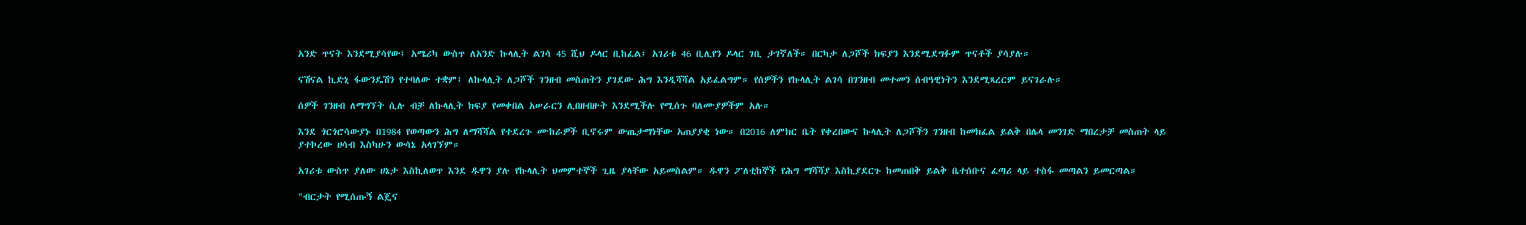አንድ ጥናት እንደሚያሳየው፤ አሜሪካ ውስጥ ለአንድ ኩላሊት ልገሳ 45 ሺህ ዶላር ቢከፈል፤ አገሪቱ 46 ቢሊየን ዶላር ገቢ ታገኛለች። በርካታ ለጋሾች ክፍያን እንደሚደግፉም ጥናቶች ያሳያሉ።

ናሽናል ኪድኒ ፋውንዴሽን የተባለው ተቋም፤ ለኩላሊት ለጋሾች ገንዘብ መስጠትን ያገደው ሕግ እንዲሻሻል አይፈልግም። የሰዎችን የኩላሊት ልገሳ በገንዘብ መተመን ሰብዓዊነትን እንደሚጻረርም ይናገራሉ።

ሰዎች ገንዘብ ለማግኘት ሲሉ ብቻ ለኩላሊት ክፍያ የመቀበል አሠራርን ሊበዘብዙት እንደሚችሉ የሚሰጉ ባለሙያዎችም አሉ።

እንደ ጎርጎሮሳውያኑ በ1984 የወጣውን ሕግ ለማሻሻል የተደረጉ ሙከራዎች ቢኖሩም ውጤታማነቸው አጠያያቂ ነው። በ2016 ለምክር ቤት የቀረበውና ኩላሊት ለጋሾችን ገንዘብ ከመክፈል ይልቅ በሌላ መንገድ ማበረታቻ መስጠት ላይ ያተኮረው ሀሳብ እስካሁን ውሳኔ አላገኘም።

አገሪቱ ውስጥ ያለው ሀኔታ እስኪለወጥ እንደ ዱዋን ያሉ የኩላሊት ህመምተኞች ጊዜ ያላቸው አይመስልም። ዱዋን ፖለቲከኞች የሕግ ማሻሻያ እስኪያደርጉ ከመጠበቅ ይልቅ ቤተሰቡና ፈጣሪ ላይ ተስፋ መጣልን ይመርጣል።

"ብርታት የሚሰጡኝ ልጄና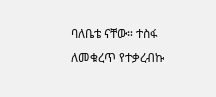ባለቤቴ ናቸው። ተስፋ ለመቁረጥ የተቃረብኩ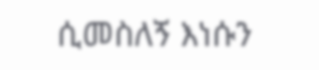ሲመስለኝ እነሱን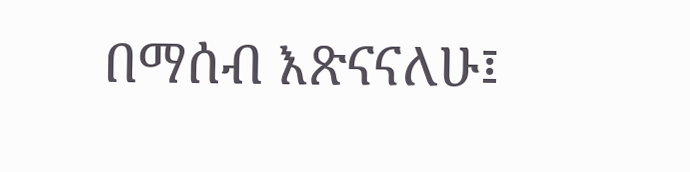በማሰብ እጽናናለሁ፤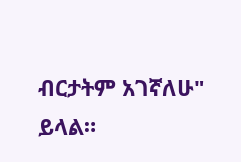ብርታትም አገኛለሁ" ይላል።